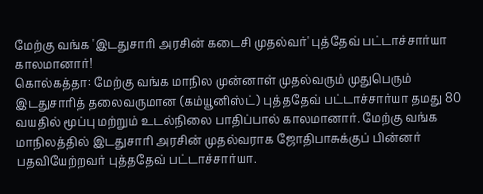மேற்கு வங்க 'இடதுசாரி அரசின் கடைசி முதல்வர்' புத்தேவ் பட்டாச்சார்யா காலமானார்!
கொல்கத்தா: மேற்கு வங்க மாநில முன்னாள் முதல்வரும் முதுபெரும் இடதுசாரித் தலைவருமான (கம்யூனிஸ்ட்) புத்ததேவ் பட்டாச்சார்யா தமது 80 வயதில் மூப்பு மற்றும் உடல்நிலை பாதிப்பால் காலமானார். மேற்கு வங்க மாநிலத்தில் இடதுசாரி அரசின் முதல்வராக ஜோதிபாசுக்குப் பின்னர் பதவியேற்றவர் புத்ததேவ் பட்டாச்சார்யா.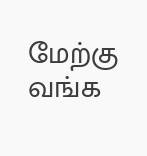மேற்கு வங்க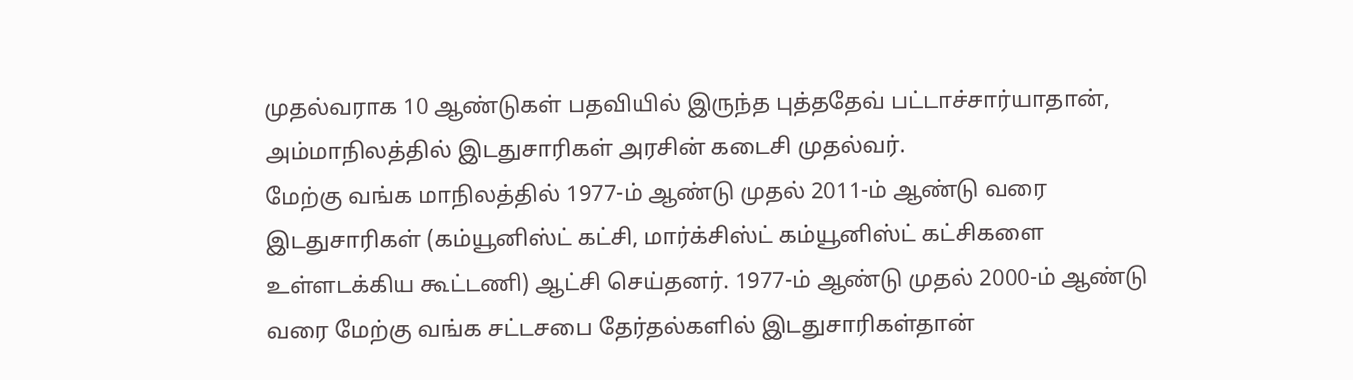முதல்வராக 10 ஆண்டுகள் பதவியில் இருந்த புத்ததேவ் பட்டாச்சார்யாதான், அம்மாநிலத்தில் இடதுசாரிகள் அரசின் கடைசி முதல்வர்.
மேற்கு வங்க மாநிலத்தில் 1977-ம் ஆண்டு முதல் 2011-ம் ஆண்டு வரை இடதுசாரிகள் (கம்யூனிஸ்ட் கட்சி, மார்க்சிஸ்ட் கம்யூனிஸ்ட் கட்சிகளை உள்ளடக்கிய கூட்டணி) ஆட்சி செய்தனர். 1977-ம் ஆண்டு முதல் 2000-ம் ஆண்டு வரை மேற்கு வங்க சட்டசபை தேர்தல்களில் இடதுசாரிகள்தான்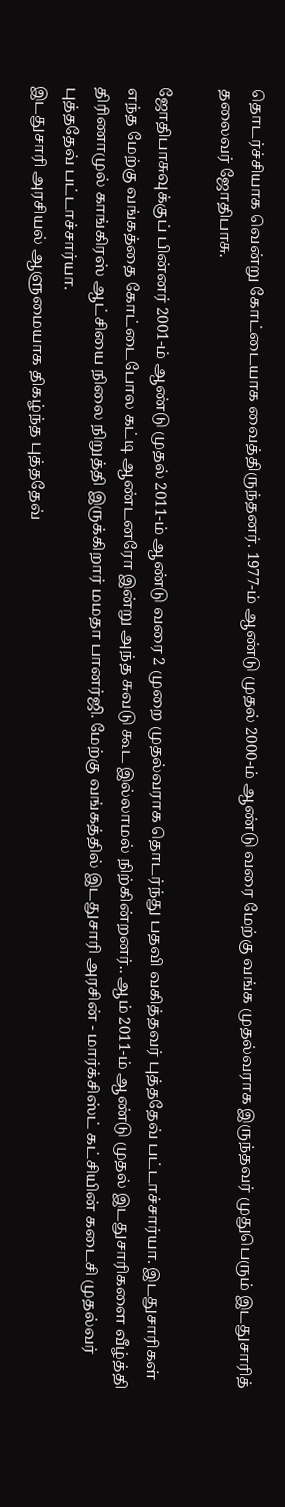தொடர்ச்சியாக வென்று கோட்டையாக வைத்திருந்தனர். 1977-ம் ஆண்டு முதல் 2000-ம் ஆண்டு வரை மேற்கு வங்க முதல்வராக இருந்தவர் முதுபெரும் இடதுசாரித் தலைவர் ஜோதிபாசு.

ஜோதிபாசுவுக்குப் பின்னர் 2001-ம் ஆண்டு முதல் 2011-ம் ஆண்டு வரை 2 முறை முதல்வராக தொடர்ந்து பதவி வகித்தவர் புத்ததேவ் பட்டாச்சார்யா. இடதுசாரிகள் எந்த மேற்கு வங்கத்தை கோட்டைபோல கட்டி ஆண்டனரோ இன்று அந்த சுவடு கூட இல்லாமல் நிற்கின்றனர்.. ஆம் 2011-ம் ஆண்டு முதல் இடதுசாரிகளை வீழ்த்தி திரிணாமுல் காங்கிரஸ் ஆட்சியை நிலை நிறுத்தி இருக்கிறார் மமதா பானர்ஜி. மேற்கு வங்கத்தில் இடதுசாரி அரசின் - மார்க்சிஸ்ட் கட்சியின் கடைசி முதல்வர் புத்ததேவ் பட்டாச்சார்யா.
இடதுசாரி அரசியல் ஆளுமையாக திகழ்ந்த புத்ததேவ்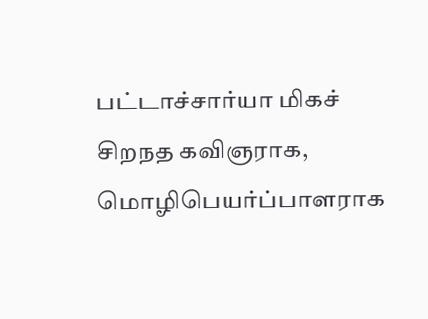பட்டாச்சார்யா மிகச் சிறநத கவிஞராக, மொழிபெயர்ப்பாளராக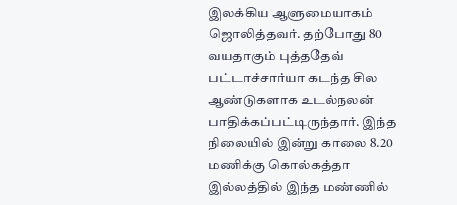இலக்கிய ஆளுமையாகம் ஜொலித்தவர். தற்போது 80 வயதாகும் புத்ததேவ் பட்டாச்சார்யா கடந்த சில ஆண்டுகளாக உடல்நலன் பாதிக்கப்பட்டிருந்தார். இந்த நிலையில் இன்று காலை 8.20 மணிக்கு கொல்கத்தா இல்லத்தில் இந்த மண்ணில்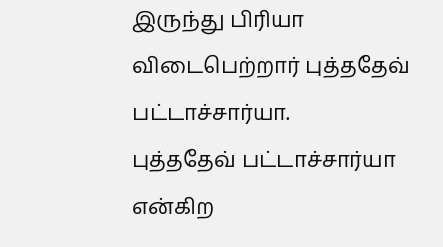இருந்து பிரியா விடைபெற்றார் புத்ததேவ் பட்டாச்சார்யா.
புத்ததேவ் பட்டாச்சார்யா என்கிற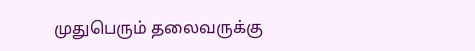முதுபெரும் தலைவருக்கு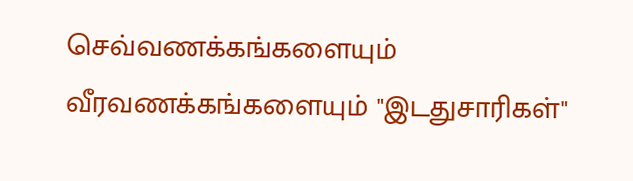செவ்வணக்கங்களையும் வீரவணக்கங்களையும் "இடதுசாரிகள்"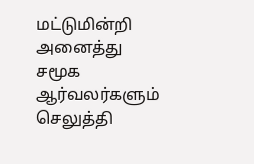மட்டுமின்றி அனைத்து சமூக ஆர்வலர்களும் செலுத்தி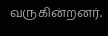வருகின்றனர்.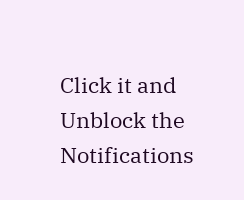Click it and Unblock the Notifications